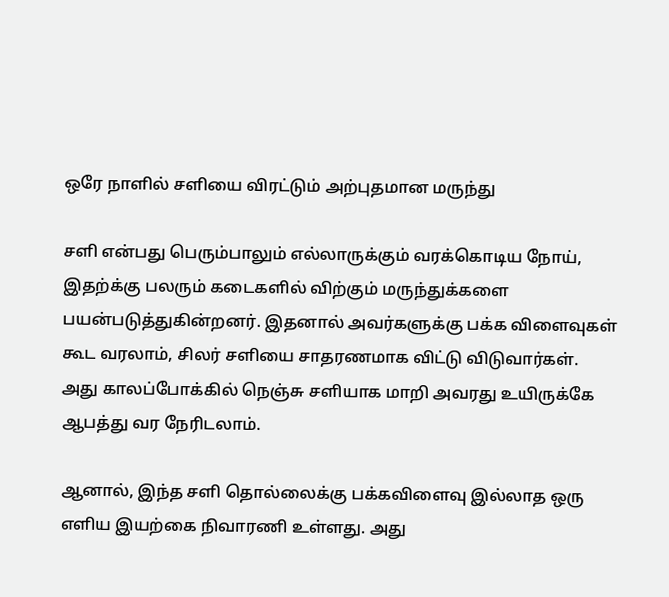ஒரே நாளில் சளியை விரட்டும் அற்புதமான மருந்து

சளி என்பது பெரும்பாலும் எல்லாருக்கும் வரக்கொடிய நோய்,
இதற்க்கு பலரும் கடைகளில் விற்கும் மருந்துக்களை பயன்படுத்துகின்றனர். இதனால் அவர்களுக்கு பக்க விளைவுகள் கூட வரலாம், சிலர் சளியை சாதரணமாக விட்டு விடுவார்கள். அது காலப்போக்கில் நெஞ்சு சளியாக மாறி அவரது உயிருக்கே ஆபத்து வர நேரிடலாம்.

ஆனால், இந்த சளி தொல்லைக்கு பக்கவிளைவு இல்லாத ஒரு எளிய இயற்கை நிவாரணி உள்ளது. அது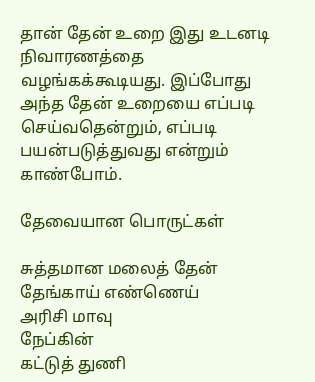தான் தேன் உறை இது உடனடி நிவாரணத்தை வழங்கக்கூடியது. இப்போது அந்த தேன் உறையை எப்படி செய்வதென்றும், எப்படி பயன்படுத்துவது என்றும் காண்போம்.

தேவையான பொருட்கள்

சுத்தமான மலைத் தேன்
தேங்காய் எண்ணெய்
அரிசி மாவு
நேப்கின்
கட்டுத் துணி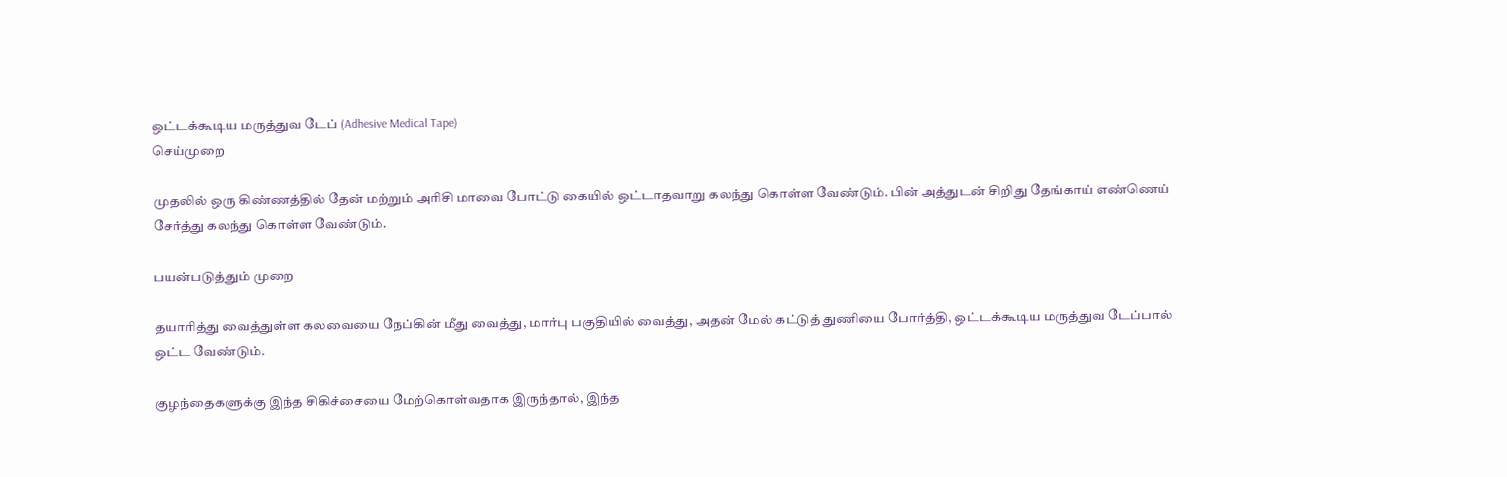ஒட்டக்கூடிய மருத்துவ டேப் (Adhesive Medical Tape)
செய்முறை

முதலில் ஒரு கிண்ணத்தில் தேன் மற்றும் அரிசி மாவை போட்டு கையில் ஒட்டாதவாறு கலந்து கொள்ள வேண்டும். பின் அத்துடன் சிறிது தேங்காய் எண்ணெய் சேர்த்து கலந்து கொள்ள வேண்டும்.

பயன்படுத்தும் முறை

தயாரித்து வைத்துள்ள கலவையை நேப்கின் மீது வைத்து, மார்பு பகுதியில் வைத்து, அதன் மேல் கட்டுத் துணியை போர்த்தி, ஒட்டக்கூடிய மருத்துவ டேப்பால் ஒட்ட வேண்டும்.

குழந்தைகளுக்கு இந்த சிகிச்சையை மேற்கொள்வதாக இருந்தால், இந்த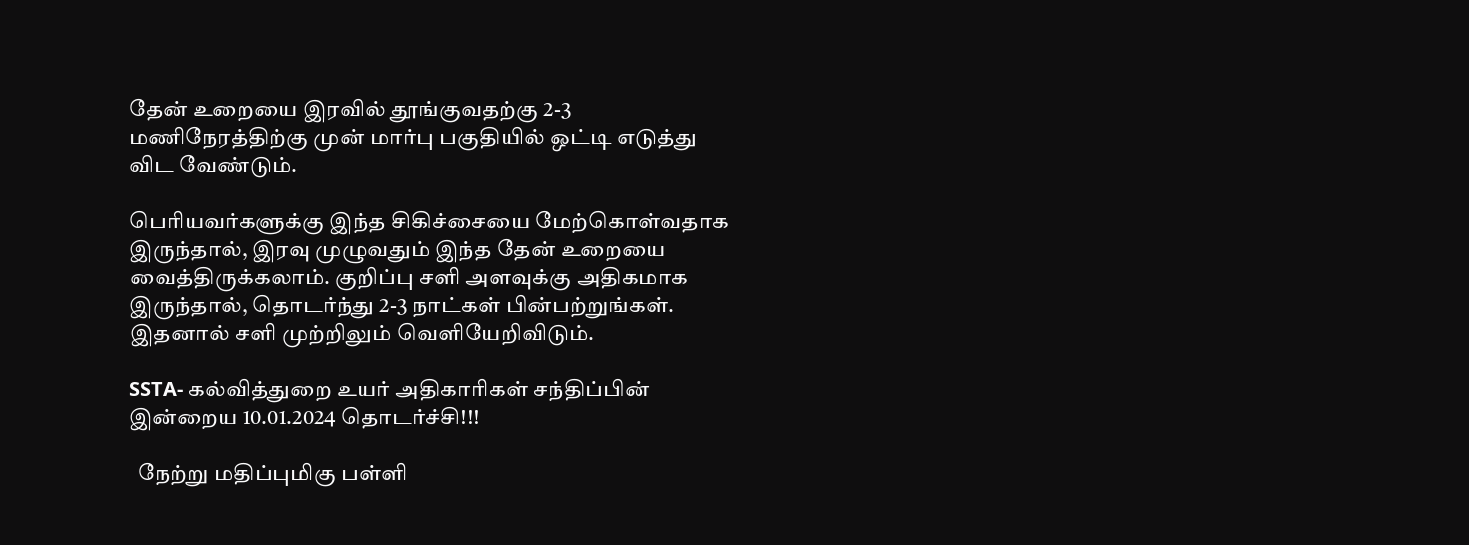தேன் உறையை இரவில் தூங்குவதற்கு 2-3 மணிநேரத்திற்கு முன் மார்பு பகுதியில் ஒட்டி எடுத்து விட வேண்டும்.

பெரியவர்களுக்கு இந்த சிகிச்சையை மேற்கொள்வதாக இருந்தால், இரவு முழுவதும் இந்த தேன் உறையை வைத்திருக்கலாம். குறிப்பு சளி அளவுக்கு அதிகமாக இருந்தால், தொடர்ந்து 2-3 நாட்கள் பின்பற்றுங்கள். இதனால் சளி முற்றிலும் வெளியேறிவிடும்.

SSTA- கல்வித்துறை உயர் அதிகாரிகள் சந்திப்பின் இன்றைய 10.01.2024 தொடர்ச்சி!!!

  நேற்று மதிப்புமிகு பள்ளி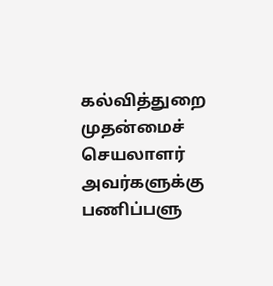கல்வித்துறை முதன்மைச் செயலாளர் அவர்களுக்கு பணிப்பளு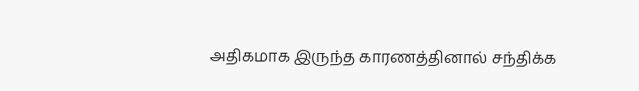அதிகமாக இருந்த காரணத்தினால் சந்திக்க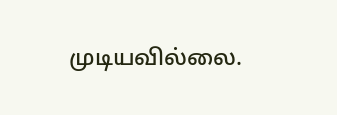முடியவில்லை.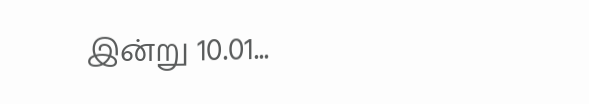இன்று 10.01...